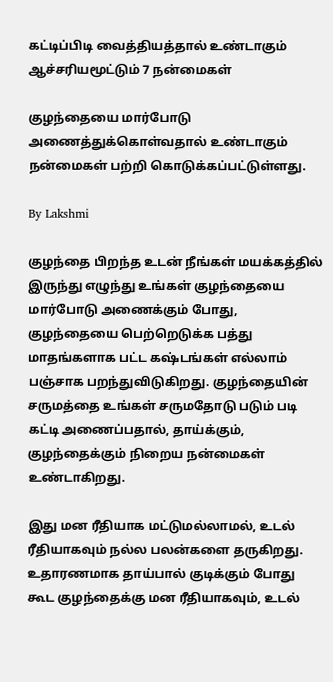கட்டிப்பிடி வைத்தியத்தால் உண்டாகும் ஆச்சரியமூட்டும் 7 நன்மைகள்

குழந்தையை மார்போடு அணைத்துக்கொள்வதால் உண்டாகும் நன்மைகள் பற்றி கொடுக்கப்பட்டுள்ளது.

By Lakshmi

குழந்தை பிறந்த உடன் நீங்கள் மயக்கத்தில் இருந்து எழுந்து உங்கள் குழந்தையை மார்போடு அணைக்கும் போது, குழந்தையை பெற்றெடுக்க பத்து மாதங்களாக பட்ட கஷ்டங்கள் எல்லாம் பஞ்சாக பறந்துவிடுகிறது. குழந்தையின் சருமத்தை உங்கள் சருமதோடு படும் படி கட்டி அணைப்பதால், தாய்க்கும், குழந்தைக்கும் நிறைய நன்மைகள் உண்டாகிறது.

இது மன ரீதியாக மட்டுமல்லாமல், உடல் ரீதியாகவும் நல்ல பலன்களை தருகிறது. உதாரணமாக தாய்பால் குடிக்கும் போது கூட குழந்தைக்கு மன ரீதியாகவும், உடல்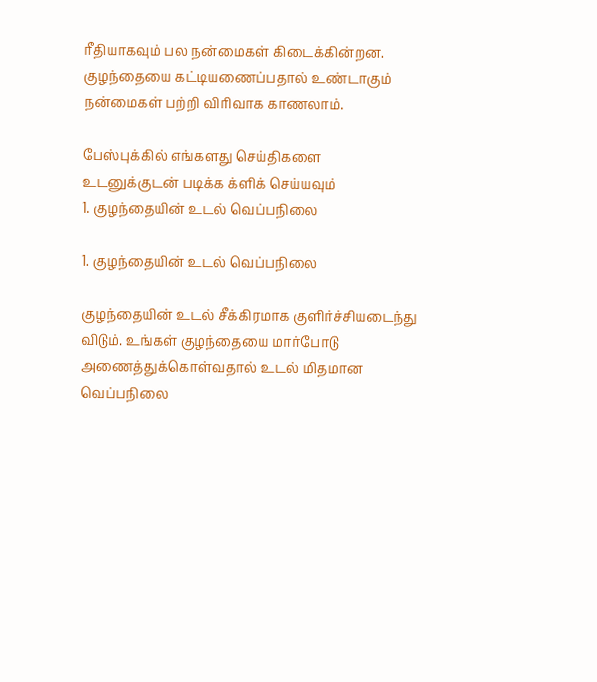ரீதியாகவும் பல நன்மைகள் கிடைக்கின்றன. குழந்தையை கட்டியணைப்பதால் உண்டாகும் நன்மைகள் பற்றி விரிவாக காணலாம்.

பேஸ்புக்கில் எங்களது செய்திகளை உடனுக்குடன் படிக்க க்ளிக் செய்யவும்
1. குழந்தையின் உடல் வெப்பநிலை

1. குழந்தையின் உடல் வெப்பநிலை

குழந்தையின் உடல் சீக்கிரமாக குளிர்ச்சியடைந்து விடும். உங்கள் குழந்தையை மார்போடு அணைத்துக்கொள்வதால் உடல் மிதமான வெப்பநிலை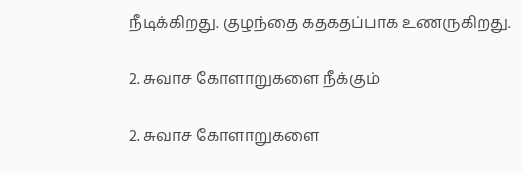நீடிக்கிறது. குழந்தை கதகதப்பாக உணருகிறது.

2. சுவாச கோளாறுகளை நீக்கும்

2. சுவாச கோளாறுகளை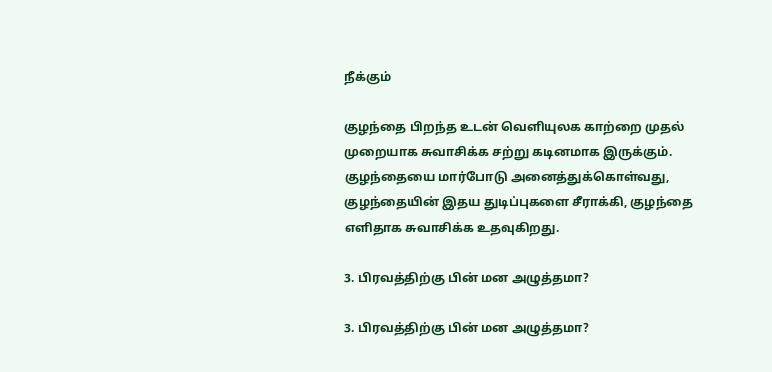நீக்கும்

குழந்தை பிறந்த உடன் வெளியுலக காற்றை முதல் முறையாக சுவாசிக்க சற்று கடினமாக இருக்கும். குழந்தையை மார்போடு அனைத்துக்கொள்வது, குழந்தையின் இதய துடிப்புகளை சீராக்கி, குழந்தை எளிதாக சுவாசிக்க உதவுகிறது.

3. பிரவத்திற்கு பின் மன அழுத்தமா?

3. பிரவத்திற்கு பின் மன அழுத்தமா?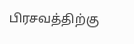பிரசவத்திற்கு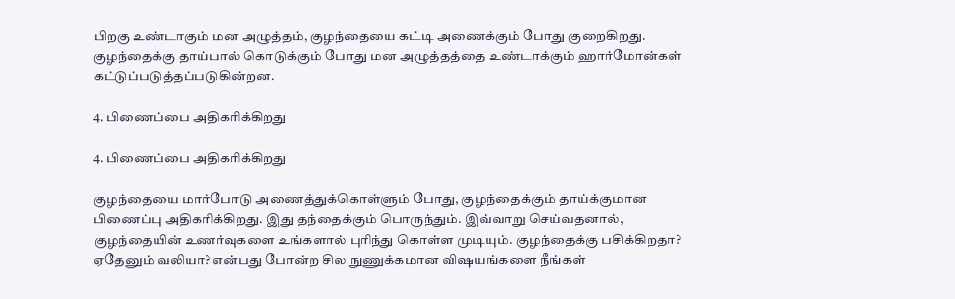பிறகு உண்டாகும் மன அழுத்தம், குழந்தையை கட்டி அணைக்கும் போது குறைகிறது. குழந்தைக்கு தாய்பால் கொடுக்கும் போது மன அழுத்தத்தை உண்டாக்கும் ஹார்மோன்கள் கட்டுப்படுத்தப்படுகின்றன.

4. பிணைப்பை அதிகரிக்கிறது

4. பிணைப்பை அதிகரிக்கிறது

குழந்தையை மார்போடு அணைத்துக்கொள்ளும் போது, குழந்தைக்கும் தாய்க்குமான பிணைப்பு அதிகரிக்கிறது. இது தந்தைக்கும் பொருந்தும். இவ்வாறு செய்வதனால், குழந்தையின் உணர்வுகளை உங்களால் புரிந்து கொள்ள முடியும். குழந்தைக்கு பசிக்கிறதா? ஏதேனும் வலியா? என்பது போன்ற சில நுணுக்கமான விஷயங்களை நீங்கள்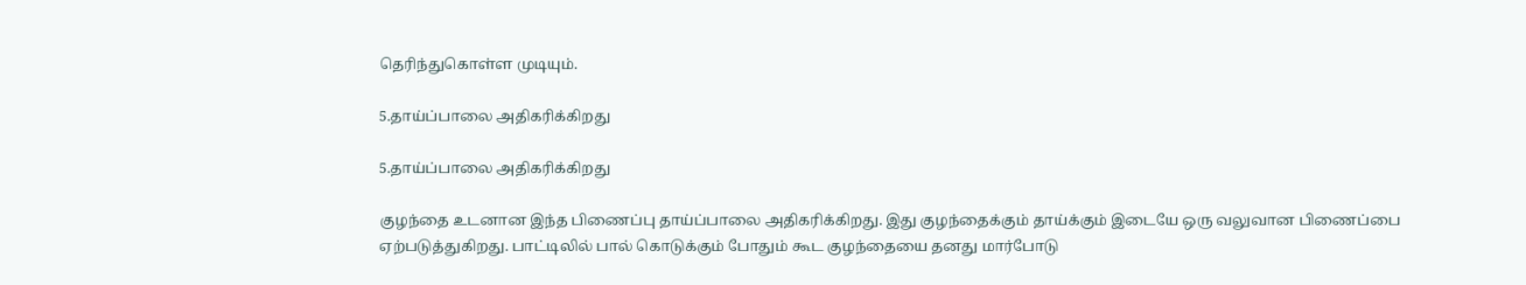தெரிந்துகொள்ள முடியும்.

5.தாய்ப்பாலை அதிகரிக்கிறது

5.தாய்ப்பாலை அதிகரிக்கிறது

குழந்தை உடனான இந்த பிணைப்பு தாய்ப்பாலை அதிகரிக்கிறது. இது குழந்தைக்கும் தாய்க்கும் இடையே ஒரு வலுவான பிணைப்பை ஏற்படுத்துகிறது. பாட்டிலில் பால் கொடுக்கும் போதும் கூட குழந்தையை தனது மார்போடு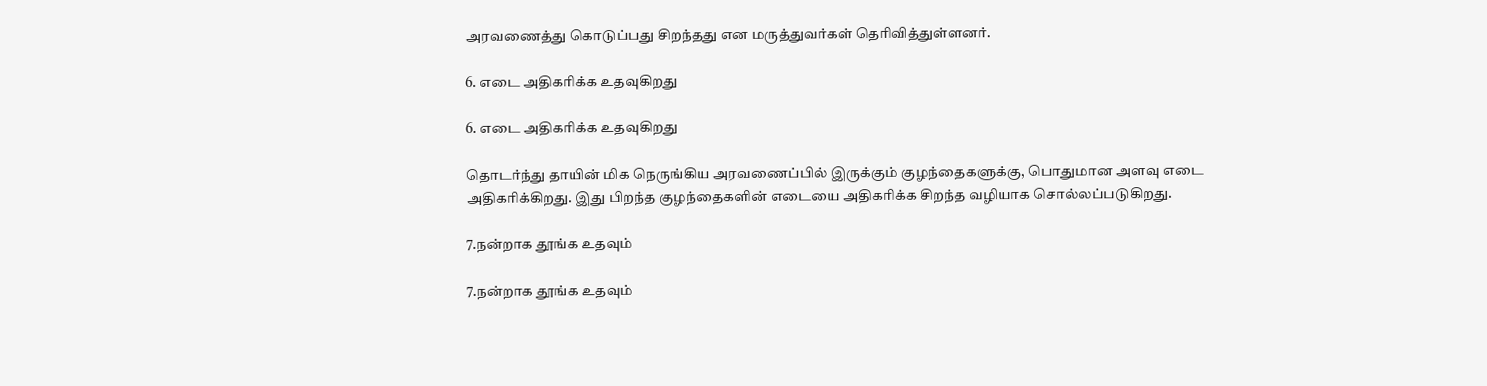அரவணைத்து கொடுப்பது சிறந்தது என மருத்துவர்கள் தெரிவித்துள்ளனர்.

6. எடை அதிகரிக்க உதவுகிறது

6. எடை அதிகரிக்க உதவுகிறது

தொடர்ந்து தாயின் மிக நெருங்கிய அரவணைப்பில் இருக்கும் குழந்தைகளுக்கு, பொதுமான அளவு எடை அதிகரிக்கிறது. இது பிறந்த குழந்தைகளின் எடையை அதிகரிக்க சிறந்த வழியாக சொல்லப்படுகிறது.

7.நன்றாக தூங்க உதவும்

7.நன்றாக தூங்க உதவும்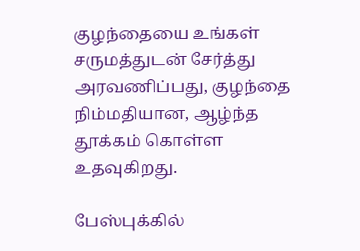குழந்தையை உங்கள் சருமத்துடன் சேர்த்து அரவணிப்பது, குழந்தை நிம்மதியான, ஆழ்ந்த தூக்கம் கொள்ள உதவுகிறது.

பேஸ்புக்கில்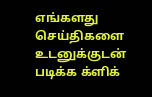எங்களது செய்திகளை உடனுக்குடன் படிக்க க்ளிக்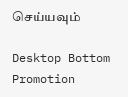செய்யவும்

Desktop Bottom Promotion